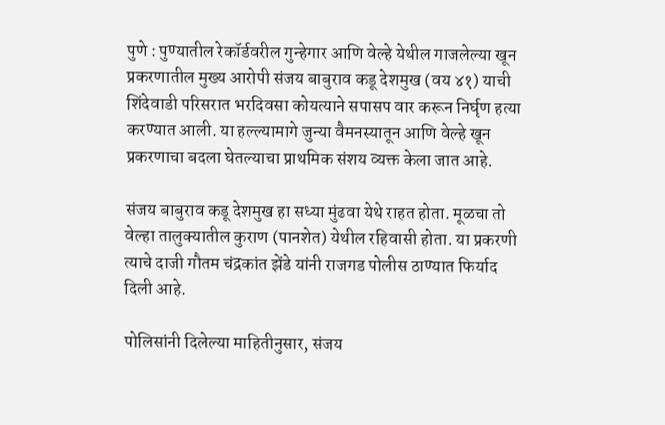पुणे : पुण्यातील रेकॉर्डवरील गुन्हेगार आणि वेल्हे येथील गाजलेल्या खून प्रकरणातील मुख्य आरोपी संजय बाबुराव कडू देशमुख (वय ४१) याची शिंदेवाडी परिसरात भरदिवसा कोयत्याने सपासप वार करून निर्घृण हत्या करण्यात आली. या हल्ल्यामागे जुन्या वैमनस्यातून आणि वेल्हे खून प्रकरणाचा बदला घेतल्याचा प्राथमिक संशय व्यक्त केला जात आहे.

संजय बाबुराव कडू देशमुख हा सध्या मुंढवा येथे राहत होता. मूळचा तो वेल्हा तालुक्यातील कुराण (पानशेत) येथील रहिवासी होता. या प्रकरणी त्याचे दाजी गौतम चंद्रकांत झेंडे यांनी राजगड पोलीस ठाण्यात फिर्याद दिली आहे.

पोलिसांनी दिलेल्या माहितीनुसार, संजय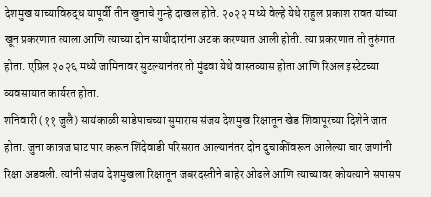देशमुख याच्याविरुद्ध यापूर्वी तीन खुनाचे गुन्हे दाखल होते. २०२२ मध्ये वेल्हे येथे राहुल प्रकाश रावत यांच्या खून प्रकरणात त्याला आणि त्याच्या दोन साथीदारांना अटक करण्यात आली होती. त्या प्रकरणात तो तुरुंगात होता. एप्रिल २०२६ मध्ये जामिनावर सुटल्यानंतर तो मुंढवा येथे वास्तव्यास होता आणि रिअल इस्टेटच्या व्यवसायात कार्यरत होता.
शनिवारी (११ जुलै) सायंकाळी साडेपाचच्या सुमारास संजय देशमुख रिक्षातून खेड शिवापूरच्या दिशेने जात होता. जुना कात्रज घाट पार करून शिंदेवाडी परिसरात आल्यानंतर दोन दुचाकींवरून आलेल्या चार जणांनी रिक्षा अडवली. त्यांनी संजय देशमुखला रिक्षातून जबरदस्तीने बाहेर ओढले आणि त्याच्यावर कोयत्याने सपासप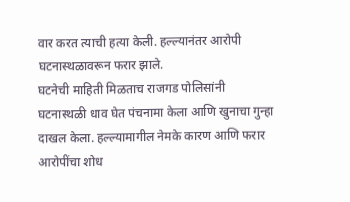वार करत त्याची हत्या केली. हल्ल्यानंतर आरोपी घटनास्थळावरून फरार झाले.
घटनेची माहिती मिळताच राजगड पोलिसांनी घटनास्थळी धाव घेत पंचनामा केला आणि खुनाचा गुन्हा दाखल केला. हल्ल्यामागील नेमके कारण आणि फरार आरोपींचा शोध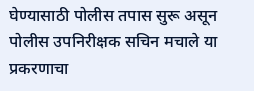घेण्यासाठी पोलीस तपास सुरू असून पोलीस उपनिरीक्षक सचिन मचाले या प्रकरणाचा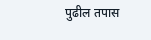पुढील तपास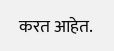करत आहेत.